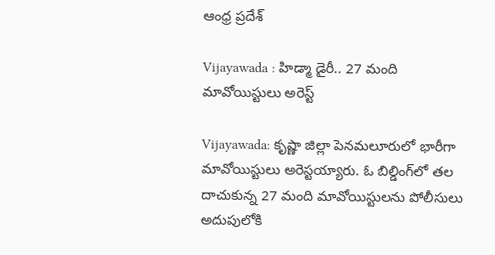ఆంధ్ర ప్రదేశ్

Vijayawada : హిడ్మా డైరీ.. 27 మంది మావోయిస్టులు అరెస్ట్

Vijayawada: కృష్ణా జిల్లా పెనమలూరులో భారీగా మావోయిస్టులు అరెస్టయ్యారు. ఓ బిల్డింగ్‌లో తల దాచుకున్న 27 మంది మావోయిస్టులను పోలీసులు అదుపులోకి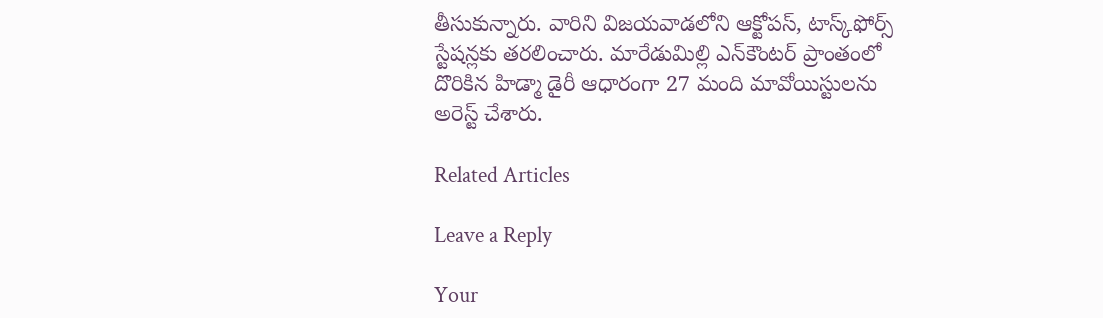తీసుకున్నారు. వారిని విజయవాడలోని ఆక్టోపస్, టాస్క్‌ఫోర్స్ స్టేషన్లకు తరలించారు. మారేడుమిల్లి ఎన్‌కౌంటర్ ప్రాంతంలో దొరికిన హిడ్మా డైరీ ఆధారంగా 27 మంది మావోయిస్టులను అరెస్ట్ చేశారు.

Related Articles

Leave a Reply

Your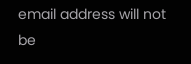email address will not be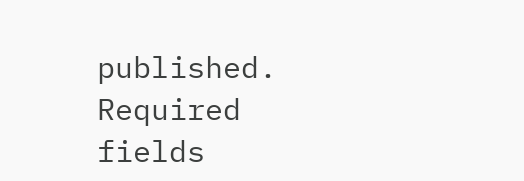published. Required fields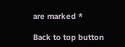are marked *

Back to top button